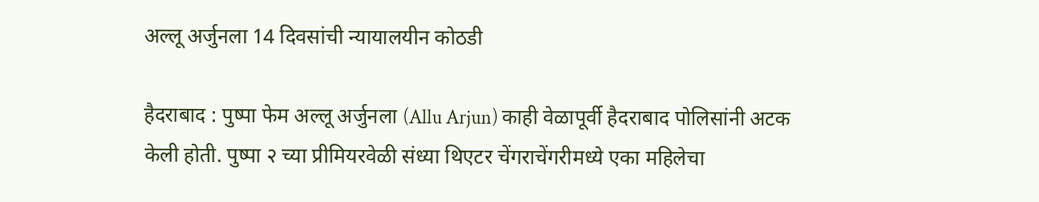अल्लू अर्जुनला 14 दिवसांची न्यायालयीन कोठडी

हैदराबाद : पुष्पा फेम अल्लू अर्जुनला (Allu Arjun) काही वेळापूर्वी हैदराबाद पोलिसांनी अटक केली होती. पुष्पा २ च्या प्रीमियरवेळी संध्या थिएटर चेंगराचेंगरीमध्ये एका महिलेचा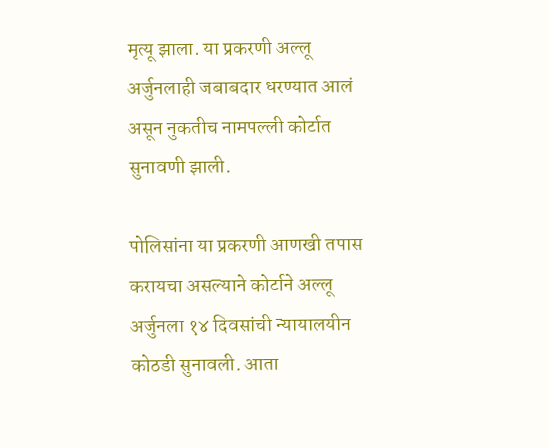मृत्यू झाला. या प्रकरणी अल्लू अर्जुनलाही जबाबदार धरण्यात आलं असून नुकतीच नामपल्ली कोर्टात सुनावणी झाली.

पोलिसांना या प्रकरणी आणखी तपास करायचा असल्याने कोर्टाने अल्लू अर्जुनला १४ दिवसांची न्यायालयीन कोठडी सुनावली. आता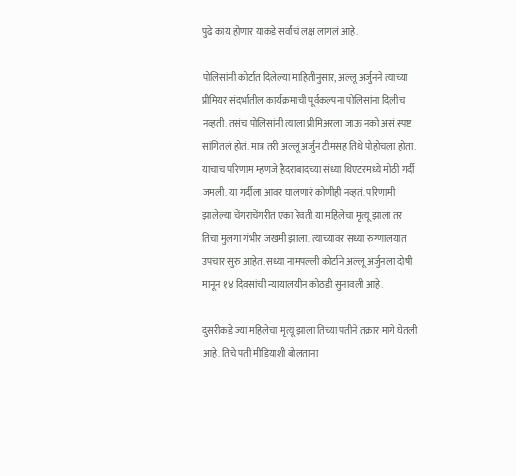पुढे काय होणार याकडे सर्वांचं लक्ष लागलं आहे.

पोलिसांनी कोर्टात दिलेल्या माहितीनुसार, अल्लू अर्जुनने त्याच्या प्रीमियर संदर्भातील कार्यक्रमाची पूर्वकल्पना पोलिसांना दिलीच नव्हती. तसंच पोलिसांनी त्याला प्रीमिअरला जाऊ नको असं स्पष्ट सांगितलं होतं. मात्र तरी अल्लू अर्जुन टीमसह तिथे पोहोचला होता. याचाच परिणाम म्हणजे हैदराबादच्या संध्या थिएटरमध्ये मोठी गर्दी जमली. या गर्दीला आवर घालणारं कोणीही नव्हतं. परिणामी झालेल्या चेंगराचेंगरीत एका रेवती या महिलेचा मृत्यू झाला तर तिचा मुलगा गंभीर जखमी झाला. त्याच्यावर सध्या रुग्णालयात उपचार सुरु आहेत. सध्या नामपल्ली कोर्टाने अल्लू अर्जुनला दोषी मानून १४ दिवसांची न्यायालयीन कोठडी सुनावली आहे.

दुसरीकडे ज्या महिलेचा मृत्यू झाला तिच्या पतीने तक्रार मागे घेतली आहे. तिचे पती मीडियाशी बोलताना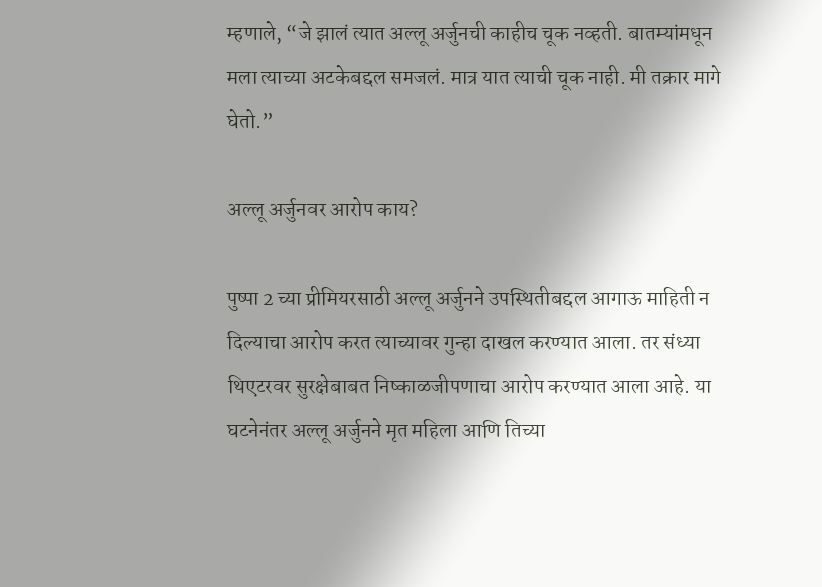म्हणाले, “जे झालं त्यात अल्लू अर्जुनची काहीच चूक नव्हती. बातम्यांमधून मला त्याच्या अटकेबद्दल समजलं. मात्र यात त्याची चूक नाही. मी तक्रार मागे घेतो.”

अल्लू अर्जुनवर आरोप काय?

पुष्पा 2 च्या प्रीमियरसाठी अल्लू अर्जुनने उपस्थितीबद्दल आगाऊ माहिती न दिल्याचा आरोप करत त्याच्यावर गुन्हा दाखल करण्यात आला. तर संध्या थिएटरवर सुरक्षेबाबत निष्काळजीपणाचा आरोप करण्यात आला आहे. या घटनेनंतर अल्लू अर्जुनने मृत महिला आणि तिच्या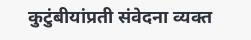कुटुंबीयांप्रती संवेदना व्यक्त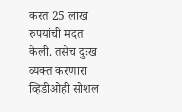करत 25 लाख रुपयांची मदत केली. तसेच दुःख व्यक्त करणारा व्हिडीओही सोशल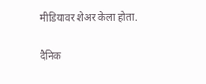मीडियावर शेअर केला होता.

दैनिक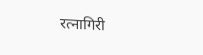रत्नागिरी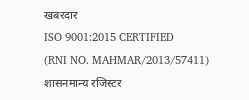खबरदार
ISO 9001:2015 CERTIFIED
(RNI NO. MAHMAR/2013/57411)
शासनमान्य रजिस्टर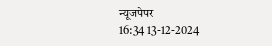न्यूजपेपर
16:34 13-12-2024